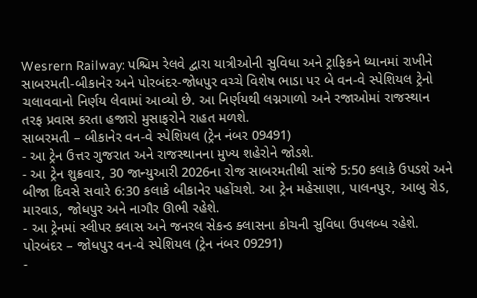Wesrern Railway: પશ્ચિમ રેલવે દ્વારા યાત્રીઓની સુવિધા અને ટ્રાફિકને ધ્યાનમાં રાખીને સાબરમતી-બીકાનેર અને પોરબંદર-જોધપુર વચ્ચે વિશેષ ભાડા પર બે વન-વે સ્પેશિયલ ટ્રેનો ચલાવવાનો નિર્ણય લેવામાં આવ્યો છે. આ નિર્ણયથી લગ્નગાળો અને રજાઓમાં રાજસ્થાન તરફ પ્રવાસ કરતા હજારો મુસાફરોને રાહત મળશે.
સાબરમતી – બીકાનેર વન-વે સ્પેશિયલ (ટ્રેન નંબર 09491)
- આ ટ્રેન ઉત્તર ગુજરાત અને રાજસ્થાનના મુખ્ય શહેરોને જોડશે.
- આ ટ્રેન શુક્રવાર, 30 જાન્યુઆરી 2026ના રોજ સાબરમતીથી સાંજે 5:50 કલાકે ઉપડશે અને બીજા દિવસે સવારે 6:30 કલાકે બીકાનેર પહોંચશે. આ ટ્રેન મહેસાણા, પાલનપુર, આબુ રોડ, મારવાડ, જોધપુર અને નાગૌર ઊભી રહેશે.
- આ ટ્રેનમાં સ્લીપર ક્લાસ અને જનરલ સેકન્ડ ક્લાસના કોચની સુવિધા ઉપલબ્ધ રહેશે.
પોરબંદર – જોધપુર વન-વે સ્પેશિયલ (ટ્રેન નંબર 09291)
-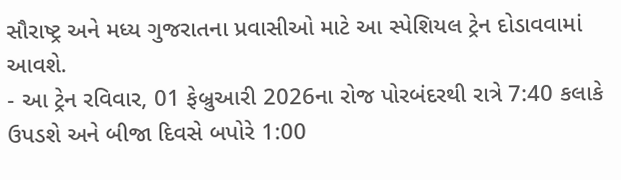સૌરાષ્ટ્ર અને મધ્ય ગુજરાતના પ્રવાસીઓ માટે આ સ્પેશિયલ ટ્રેન દોડાવવામાં આવશે.
- આ ટ્રેન રવિવાર, 01 ફેબ્રુઆરી 2026ના રોજ પોરબંદરથી રાત્રે 7:40 કલાકે ઉપડશે અને બીજા દિવસે બપોરે 1:00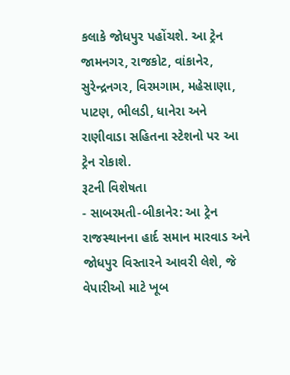કલાકે જોધપુર પહોંચશે. આ ટ્રેન જામનગર, રાજકોટ, વાંકાનેર, સુરેન્દ્રનગર, વિરમગામ, મહેસાણા, પાટણ, ભીલડી, ધાનેરા અને રાણીવાડા સહિતના સ્ટેશનો પર આ ટ્રેન રોકાશે.
રૂટની વિશેષતા
- સાબરમતી-બીકાનેર: આ ટ્રેન રાજસ્થાનના હાર્દ સમાન મારવાડ અને જોધપુર વિસ્તારને આવરી લેશે, જે વેપારીઓ માટે ખૂબ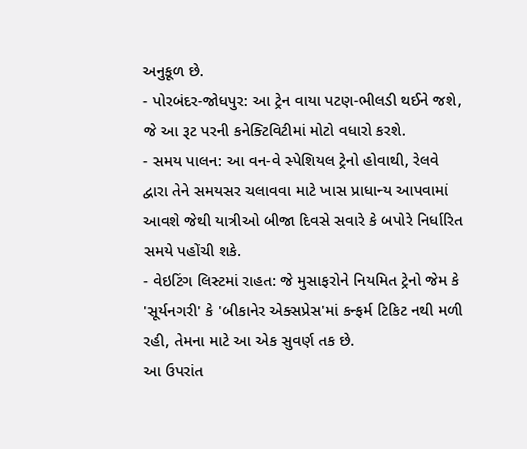અનુકૂળ છે.
- પોરબંદર-જોધપુર: આ ટ્રેન વાયા પટણ-ભીલડી થઈને જશે, જે આ રૂટ પરની કનેક્ટિવિટીમાં મોટો વધારો કરશે.
- સમય પાલન: આ વન-વે સ્પેશિયલ ટ્રેનો હોવાથી, રેલવે દ્વારા તેને સમયસર ચલાવવા માટે ખાસ પ્રાધાન્ય આપવામાં આવશે જેથી યાત્રીઓ બીજા દિવસે સવારે કે બપોરે નિર્ધારિત સમયે પહોંચી શકે.
- વેઇટિંગ લિસ્ટમાં રાહત: જે મુસાફરોને નિયમિત ટ્રેનો જેમ કે 'સૂર્યનગરી' કે 'બીકાનેર એક્સપ્રેસ'માં કન્ફર્મ ટિકિટ નથી મળી રહી, તેમના માટે આ એક સુવર્ણ તક છે.
આ ઉપરાંત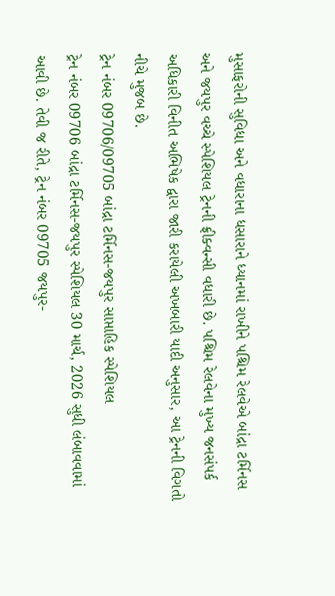મુસાફરોની સુવિધા અને વધારાના ધસારાને ધ્યાનમાં રાખીને પશ્ચિમ રેલવેએ બાંદ્રા ટર્મિનસ અને જયપુર વચ્ચે સ્પેશિયલ ટ્રેનની ફ્રીક્વન્સી વધારી છે. પશ્ચિમ રેલવેના મુખ્ય જનસંપર્ક અધિકારી વિનીત અભિષેક દ્વારા જારી કરાયેલી અખબારી યાદી અનુસાર, આ ટ્રેનની વિગતો નીચે મુજબ છે.
ટ્રેન નંબર 09706/09705 બાંદ્રા ટર્મિનસ-જયપુર સાપ્તાહિક સ્પેશિયલ
ટ્રેન નંબર 09706 બાંદ્રા ટર્મિનસ-જયપુર સ્પેશિયલ 30 માર્ચ, 2026 સુધી લંબાવવામાં આવી છે. તેવી જ રીતે, ટ્રેન નંબર 09705 જયપુર-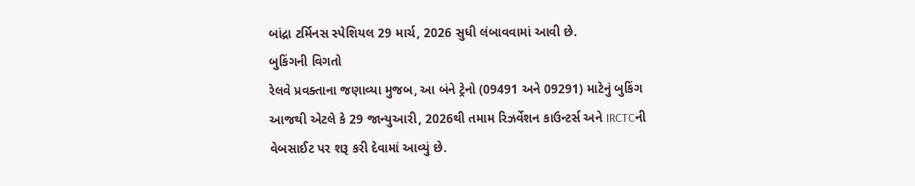બાંદ્રા ટર્મિનસ સ્પેશિયલ 29 માર્ચ, 2026 સુધી લંબાવવામાં આવી છે.
બુકિંગની વિગતો
રેલવે પ્રવક્તાના જણાવ્યા મુજબ, આ બંને ટ્રેનો (09491 અને 09291) માટેનું બુકિંગ આજથી એટલે કે 29 જાન્યુઆરી, 2026થી તમામ રિઝર્વેશન કાઉન્ટર્સ અને IRCTCની વેબસાઈટ પર શરૂ કરી દેવામાં આવ્યું છે.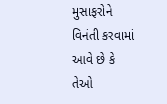મુસાફરોને વિનંતી કરવામાં આવે છે કે તેઓ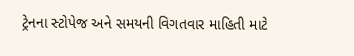ટ્રેનના સ્ટોપેજ અને સમયની વિગતવાર માહિતી માટે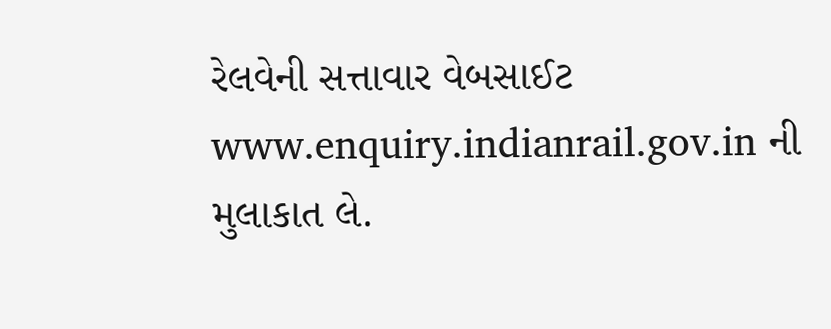રેલવેની સત્તાવાર વેબસાઈટ www.enquiry.indianrail.gov.in ની મુલાકાત લે.